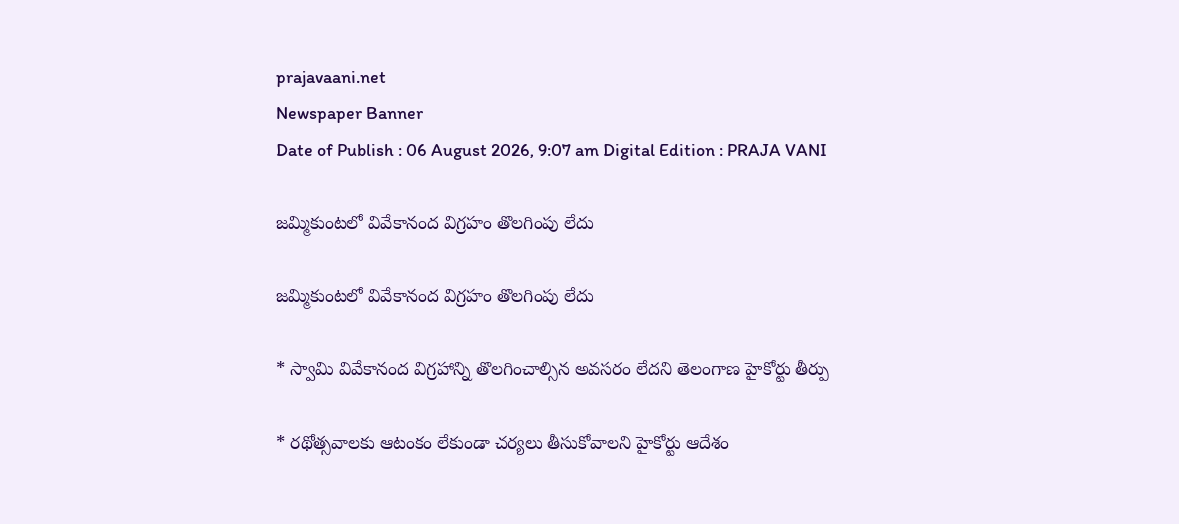prajavaani.net
Newspaper Banner
Date of Publish : 06 August 2026, 9:07 am Digital Edition : PRAJA VANI

జమ్మికుంటలో వివేకానంద విగ్రహం తొలగింపు లేదు

జమ్మికుంటలో వివేకానంద విగ్రహం తొలగింపు లేదు

* స్వామి వివేకానంద విగ్రహాన్ని తొలగించాల్సిన అవసరం లేదని తెలంగాణ హైకోర్టు తీర్పు

* రథోత్సవాలకు ఆటంకం లేకుండా చర్యలు తీసుకోవాలని హైకోర్టు ఆదేశం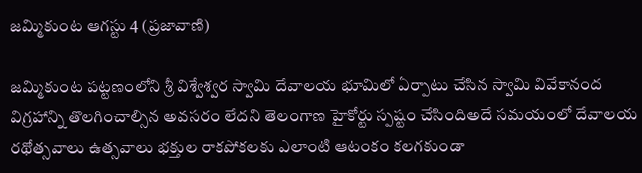జమ్మికుంట ఆగస్టు 4 (ప్రజావాణి)

జమ్మికుంట పట్టణంలోని శ్రీ విశ్వేశ్వర స్వామి దేవాలయ భూమిలో ఏర్పాటు చేసిన స్వామి వివేకానంద విగ్రహాన్ని తొలగించాల్సిన అవసరం లేదని తెలంగాణ హైకోర్టు స్పష్టం చేసిందిఅదే సమయంలో దేవాలయ రథోత్సవాలు ఉత్సవాలు భక్తుల రాకపోకలకు ఎలాంటి ఆటంకం కలగకుండా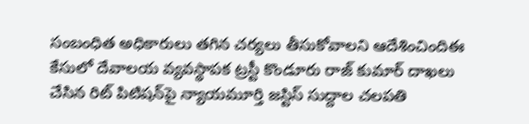సంబంధిత అధికారులు తగిన చర్యలు తీసుకోవాలని ఆదేశించిందిఈ కేసులో దేవాలయ వ్యవస్థాపక ట్రస్టీ కొండూరు రాజ్ కుమార్ దాఖలు చేసిన రిట్ పిటిషన్‌పై న్యాయమూర్తి జస్టిస్ సుద్దాల చలపతి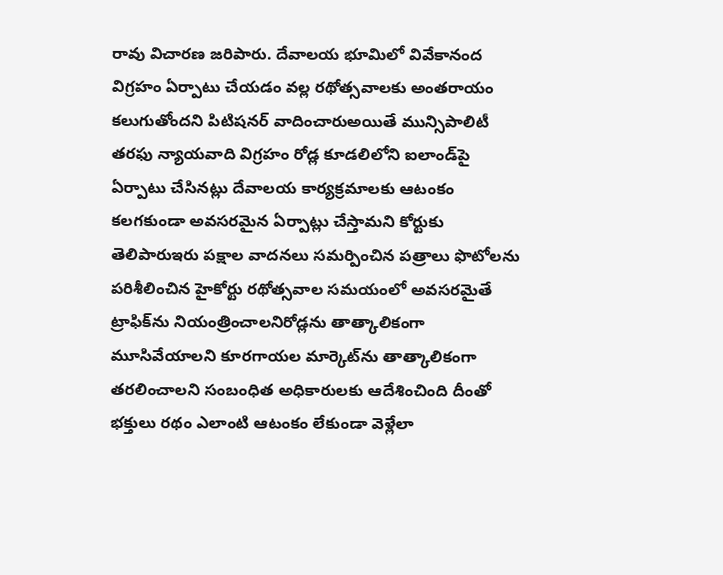రావు విచారణ జరిపారు. దేవాలయ భూమిలో వివేకానంద విగ్రహం ఏర్పాటు చేయడం వల్ల రథోత్సవాలకు అంతరాయం కలుగుతోందని పిటిషనర్ వాదించారుఅయితే మున్సిపాలిటీ తరఫు న్యాయవాది విగ్రహం రోడ్ల కూడలిలోని ఐలాండ్‌పై ఏర్పాటు చేసినట్లు దేవాలయ కార్యక్రమాలకు ఆటంకం కలగకుండా అవసరమైన ఏర్పాట్లు చేస్తామని కోర్టుకు తెలిపారుఇరు పక్షాల వాదనలు సమర్పించిన పత్రాలు ఫొటోలను పరిశీలించిన హైకోర్టు రథోత్సవాల సమయంలో అవసరమైతే ట్రాఫిక్‌ను నియంత్రించాలనిరోడ్లను తాత్కాలికంగా మూసివేయాలని కూరగాయల మార్కెట్‌ను తాత్కాలికంగా తరలించాలని సంబంధిత అధికారులకు ఆదేశించింది దీంతో భక్తులు రథం ఎలాంటి ఆటంకం లేకుండా వెళ్లేలా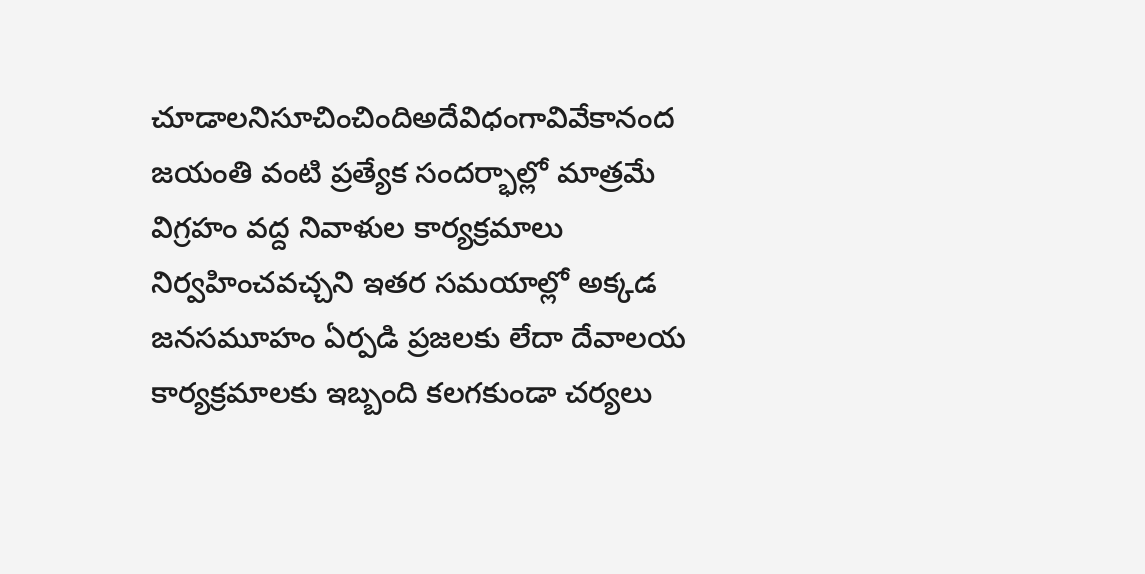చూడాలనిసూచించిందిఅదేవిధంగావివేకానంద జయంతి వంటి ప్రత్యేక సందర్భాల్లో మాత్రమే విగ్రహం వద్ద నివాళుల కార్యక్రమాలు నిర్వహించవచ్చని ఇతర సమయాల్లో అక్కడ జనసమూహం ఏర్పడి ప్రజలకు లేదా దేవాలయ కార్యక్రమాలకు ఇబ్బంది కలగకుండా చర్యలు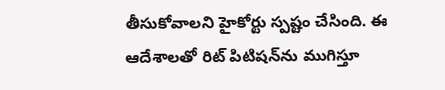తీసుకోవాలని హైకోర్టు స్పష్టం చేసింది. ఈ ఆదేశాలతో రిట్ పిటిషన్‌ను ముగిస్తూ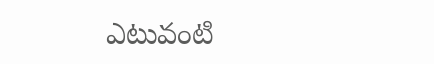ఎటువంటి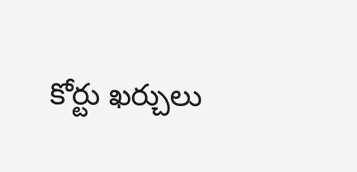కోర్టు ఖర్చులు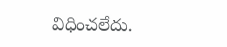విధించలేదు.